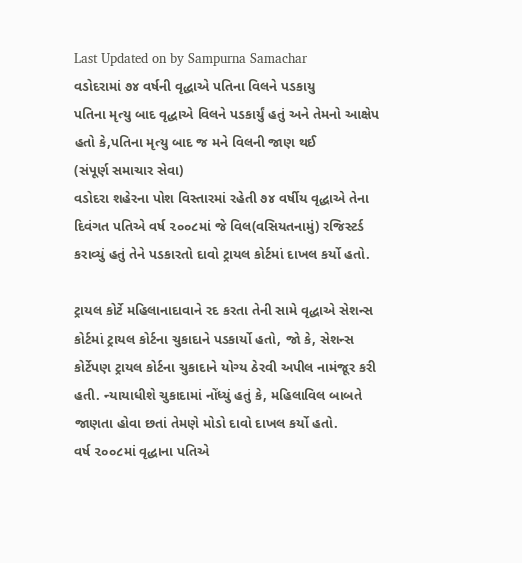Last Updated on by Sampurna Samachar
વડોદરામાં ૭૪ વર્ષની વૃદ્ધાએ પતિના વિલને પડકાયુ
પતિના મૃત્યુ બાદ વૃદ્ધાએ વિલને પડકાર્યું હતું અને તેમનો આક્ષેપ હતો કે,પતિના મૃત્યુ બાદ જ મને વિલની જાણ થઈ
(સંપૂર્ણ સમાચાર સેવા)
વડોદરા શહેરના પોશ વિસ્તારમાં રહેતી ૭૪ વર્ષીય વૃદ્ધાએ તેના દિવંગત પતિએ વર્ષ ૨૦૦૮માં જે વિલ(વસિયતનામું) રજિસ્ટર્ડ કરાવ્યું હતું તેને પડકારતો દાવો ટ્રાયલ કોર્ટમાં દાખલ કર્યો હતો.

ટ્રાયલ કોર્ટે મહિલાનાદાવાને રદ કરતા તેની સામે વૃદ્ધાએ સેશન્સ કોર્ટમાં ટ્રાયલ કોર્ટના ચુકાદાને પડકાર્યો હતો, જો કે, સેશન્સ કોર્ટેપણ ટ્રાયલ કોર્ટના ચુકાદાને યોગ્ય ઠેરવી અપીલ નામંજૂર કરી હતી. ન્યાયાધીશે ચુકાદામાં નોંધ્યું હતું કે, મહિલાવિલ બાબતે જાણતા હોવા છતાં તેમણે મોડો દાવો દાખલ કર્યો હતો.
વર્ષ ૨૦૦૮માં વૃદ્ધાના પતિએ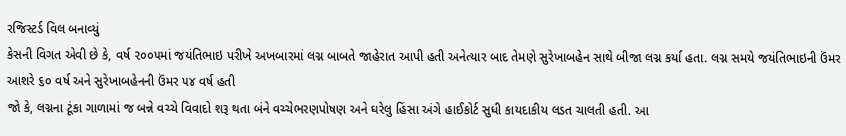રજિસ્ટર્ડ વિલ બનાવ્યું
કેસની વિગત એવી છે કે, વર્ષ ૨૦૦૫માં જયંતિભાઇ પરીખે અખબારમાં લગ્ન બાબતે જાહેરાત આપી હતી અનેત્યાર બાદ તેમણે સુરેખાબહેન સાથે બીજા લગ્ન કર્યા હતા. લગ્ન સમયે જયંતિભાઇની ઉંમર આશરે ૬૦ વર્ષ અને સુરેખાબહેનની ઉંમર ૫૪ વર્ષ હતી
જો કે, લગ્નના ટૂંકા ગાળામાં જ બન્ને વચ્ચે વિવાદો શરૂ થતા બંને વચ્ચેભરણપોષણ અને ઘરેલુ હિંસા અંગે હાઈકોર્ટ સુધી કાયદાકીય લડત ચાલતી હતી. આ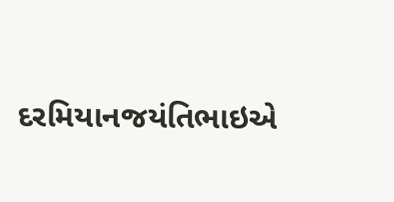દરમિયાનજયંતિભાઇએ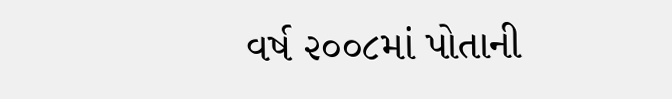વર્ષ ૨૦૦૮માં પોતાની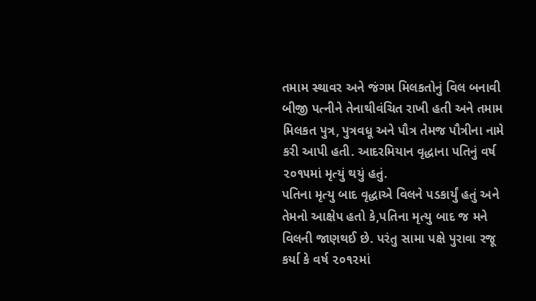તમામ સ્થાવર અને જંગમ મિલકતોનું વિલ બનાવી બીજી પત્નીને તેનાથીવંચિત રાખી હતી અને તમામ મિલકત પુત્ર, પુત્રવધૂ અને પૌત્ર તેમજ પૌત્રીના નામે કરી આપી હતી. આદરમિયાન વૃદ્ધાના પતિનું વર્ષ ૨૦૧૫માં મૃત્યું થયું હતું.
પતિના મૃત્યુ બાદ વૃદ્ધાએ વિલને પડકાર્યું હતું અને તેમનો આક્ષેપ હતો કે,પતિના મૃત્યુ બાદ જ મને વિલની જાણથઈ છે. પરંતુ સામા પક્ષે પુરાવા રજૂ કર્યા કે વર્ષ ૨૦૧૨માં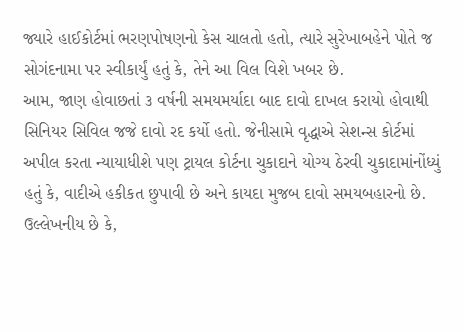જ્યારે હાઈકોર્ટમાં ભરણપોષણનો કેસ ચાલતો હતો, ત્યારે સુરેખાબહેને પોતે જ સોગંદનામા પર સ્વીકાર્યું હતું કે, તેને આ વિલ વિશે ખબર છે.
આમ, જાણ હોવાછતાં ૩ વર્ષની સમયમર્યાદા બાદ દાવો દાખલ કરાયો હોવાથી સિનિયર સિવિલ જજે દાવો રદ કર્યો હતો. જેનીસામે વૃદ્ધાએ સેશન્સ કોર્ટમાં અપીલ કરતા ન્યાયાધીશે પણ ટ્રાયલ કોર્ટના ચુકાદાને યોગ્ય ઠેરવી ચુકાદામાંનોંધ્યું હતું કે, વાદીએ હકીકત છુપાવી છે અને કાયદા મુજબ દાવો સમયબહારનો છે.
ઉલ્લેખનીય છે કે,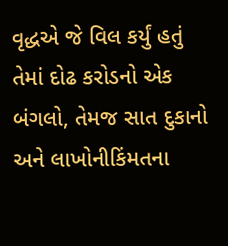વૃદ્ધએ જે વિલ કર્યું હતું તેમાં દોઢ કરોડનો એક બંગલો, તેમજ સાત દુકાનો અને લાખોનીકિંમતના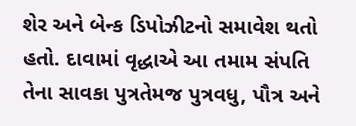શેર અને બેન્ક ડિપોઝીટનો સમાવેશ થતો હતો. દાવામાં વૃદ્ધાએ આ તમામ સંપતિ તેના સાવકા પુત્રતેમજ પુત્રવધુ, પૌત્ર અને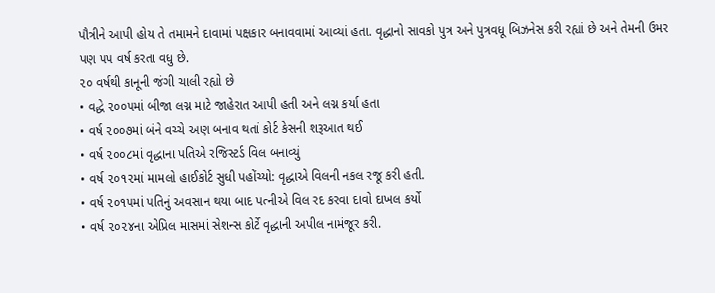પૌત્રીને આપી હોય તે તમામને દાવામાં પક્ષકાર બનાવવામાં આવ્યાં હતા. વૃદ્ધાનો સાવકો પુત્ર અને પુત્રવધૂ બિઝનેસ કરી રહ્યાં છે અને તેમની ઉમર પણ ૫૫ વર્ષ કરતા વધુ છે.
૨૦ વર્ષથી કાનૂની જંગી ચાલી રહ્યો છે
• વદ્ધે ૨૦૦૫માં બીજા લગ્ન માટે જાહેરાત આપી હતી અને લગ્ન કર્યા હતા
• વર્ષ ૨૦૦૭માં બંને વચ્ચે અણ બનાવ થતાં કોર્ટ કેસની શરૂઆત થઈ
• વર્ષ ૨૦૦૮માં વૃદ્ધાના પતિએ રજિસ્ટર્ડ વિલ બનાવ્યું
• વર્ષ ૨૦૧૨માં મામલો હાઈકોર્ટ સુધી પહોંચ્યો: વૃદ્ધાએ વિલની નકલ રજૂ કરી હતી.
• વર્ષ ૨૦૧૫માં પતિનું અવસાન થયા બાદ પત્નીએ વિલ રદ કરવા દાવો દાખલ કર્યો
• વર્ષ ૨૦૨૪ના એપ્રિલ માસમાં સેશન્સ કોર્ટે વૃદ્ધાની અપીલ નામંજૂર કરી.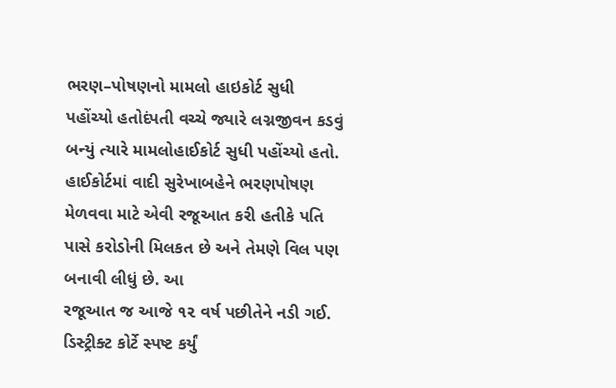ભરણ–પોષણનો મામલો હાઇકોર્ટ સુધી પહોંચ્યો હતોદંપતી વચ્ચે જ્યારે લગ્નજીવન કડવું બન્યું ત્યારે મામલોહાઈકોર્ટ સુધી પહોંચ્યો હતો. હાઈકોર્ટમાં વાદી સુરેખાબહેને ભરણપોષણ મેળવવા માટે એવી રજૂઆત કરી હતીકે પતિ પાસે કરોડોની મિલકત છે અને તેમણે વિલ પણ બનાવી લીધું છે. આ
રજૂઆત જ આજે ૧૨ વર્ષ પછીતેને નડી ગઈ. ડિસ્ટ્રીક્ટ કોર્ટે સ્પષ્ટ કર્યું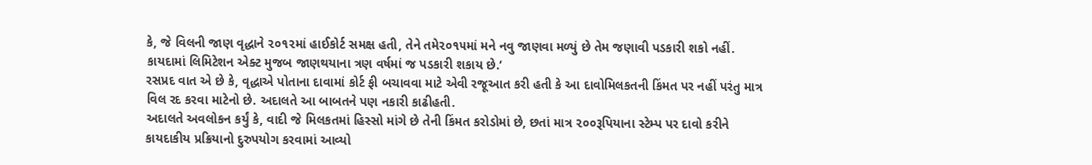કે, જે વિલની જાણ વૃદ્ધાને ૨૦૧૨માં હાઈકોર્ટ સમક્ષ હતી, તેને તમે૨૦૧૫માં મને નવુ જાણવા મળ્યું છે તેમ જણાવી પડકારી શકો નહીં. કાયદામાં લિમિટેશન એક્ટ મુજબ જાણથયાના ત્રણ વર્ષમાં જ પડકારી શકાય છે.‘
રસપ્રદ વાત એ છે કે, વૃદ્ધાએ પોતાના દાવામાં કોર્ટ ફી બચાવવા માટે એવી રજૂઆત કરી હતી કે આ દાવોમિલકતની કિંમત પર નહીં પરંતુ માત્ર વિલ રદ કરવા માટેનો છે. અદાલતે આ બાબતને પણ નકારી કાઢીહતી.
અદાલતે અવલોકન કર્યું કે, વાદી જે મિલકતમાં હિસ્સો માંગે છે તેની કિંમત કરોડોમાં છે, છતાં માત્ર ૨૦૦રૂપિયાના સ્ટેમ્પ પર દાવો કરીને કાયદાકીય પ્રક્રિયાનો દુરુપયોગ કરવામાં આવ્યો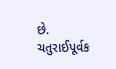છે. ચતુરાઈપૂર્વક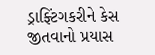ડ્રાફ્ટિંગકરીને કેસ જીતવાનો પ્રયાસ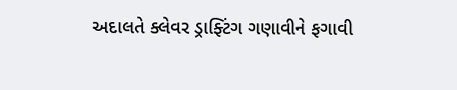અદાલતે ક્લેવર ડ્રાફ્ટિંગ ગણાવીને ફગાવી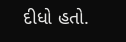દીધો હતો.